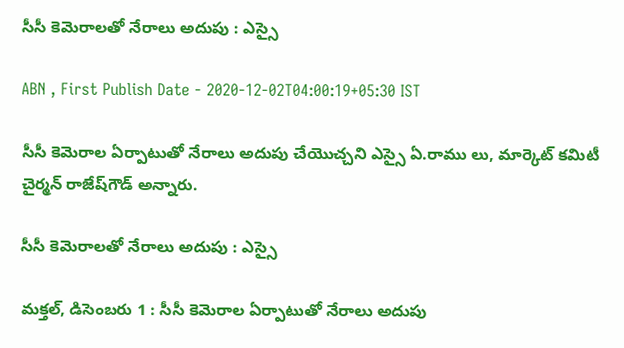సీసీ కెమెరాలతో నేరాలు అదుపు : ఎస్సై

ABN , First Publish Date - 2020-12-02T04:00:19+05:30 IST

సీసీ కెమెరాల ఏర్పాటుతో నేరాలు అదుపు చేయొచ్చని ఎస్సై ఏ.రాము లు, మార్కెట్‌ కమిటీ చైర్మన్‌ రాజేష్‌గౌడ్‌ అన్నారు.

సీసీ కెమెరాలతో నేరాలు అదుపు : ఎస్సై

మక్తల్‌, డిసెంబరు 1 : సీసీ కెమెరాల ఏర్పాటుతో నేరాలు అదుపు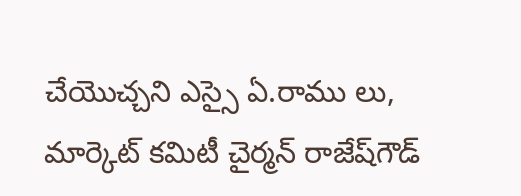చేయొచ్చని ఎస్సై ఏ.రాము లు, మార్కెట్‌ కమిటీ చైర్మన్‌ రాజేష్‌గౌడ్‌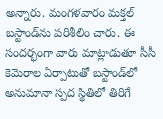అన్నారు. మంగళవారం మక్తల్‌ బస్టాండ్‌ను పరిశీలిం చారు. ఈ సందర్భంగా వారు మాట్లాడుతూ సీసీ కెమెరాల ఏర్పాటుతో బస్టాండ్‌లో అనుమానా స్పద స్థితిలో తిరిగే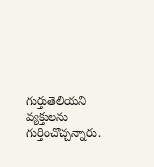గుర్తుతెలియని వ్యక్తులను గుర్తించొచ్చన్నారు.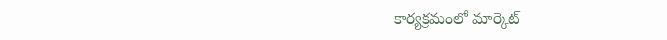కార్యక్రమంలో మార్కెట్‌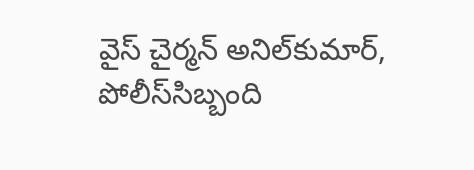వైస్‌ చైర్మన్‌ అనిల్‌కుమార్‌, పోలీస్‌సిబ్బంది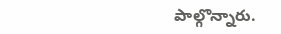పాల్గొన్నారు.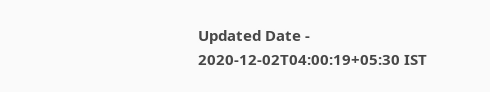Updated Date - 2020-12-02T04:00:19+05:30 IST